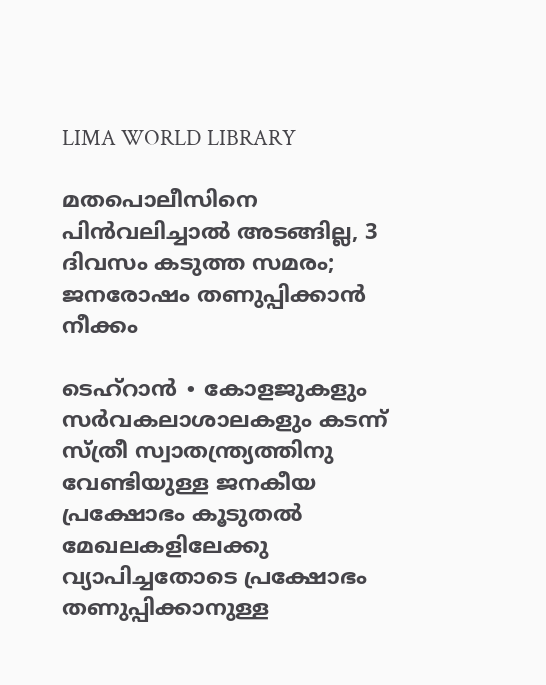LIMA WORLD LIBRARY

മതപൊലീസിനെ പിൻവലിച്ചാൽ അടങ്ങില്ല, 3 ദിവസം കടുത്ത സമരം; ജനരോഷം തണുപ്പിക്കാൻ നീക്കം

ടെഹ്റാൻ ∙ കോളജുകളും സർവകലാശാലകളും കടന്ന് സ്ത്രീ സ്വാതന്ത്ര്യത്തിനു വേണ്ടിയുള്ള ജനകീയ പ്രക്ഷോഭം കൂടുതൽ മേഖലകളിലേക്കു വ്യാപിച്ചതോടെ പ്രക്ഷോഭം തണുപ്പിക്കാനുള്ള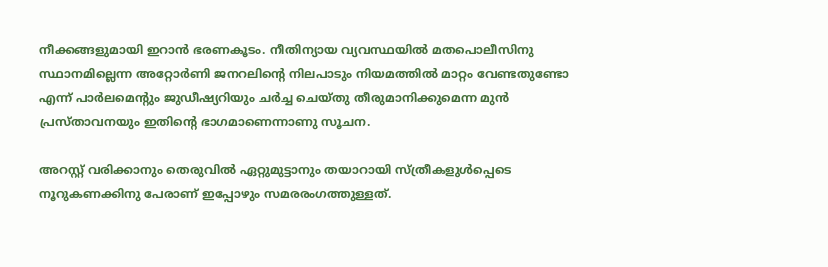നീക്കങ്ങളുമായി ഇറാൻ ഭരണകൂടം. നീതിന്യായ വ്യവസ്ഥയിൽ മതപൊലീസിനു സ്ഥാനമില്ലെന്ന അറ്റോർണി ജനറലിന്റെ നിലപാടും നിയമത്തിൽ മാറ്റം വേണ്ടതുണ്ടോ എന്ന് പാർലമെന്റും ജുഡീഷ്യറിയും ചർച്ച ചെയ്തു തീരുമാനിക്കുമെന്ന മുൻ പ്രസ്താവനയും ഇതിന്റെ ഭാഗമാണെന്നാണു സൂചന.

അറസ്റ്റ് വരിക്കാനും തെരുവിൽ ഏറ്റുമുട്ടാനും തയാറായി സ്ത്രീകളുൾപ്പെടെ നൂറുകണക്കിനു പേരാണ് ഇപ്പോഴും സമരരംഗത്തുള്ളത്.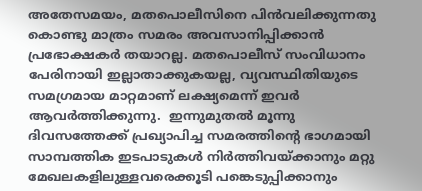അതേസമയം, മതപൊലീസിനെ പിൻവലിക്കുന്നതു കൊണ്ടു മാത്രം സമരം അവസാനിപ്പിക്കാൻ പ്രഭോക്ഷകർ തയാറല്ല. മതപൊലീസ് സംവിധാനം പേരിനായി ഇല്ലാതാക്കുകയല്ല, വ്യവസ്ഥിതിയുടെ സമഗ്രമായ മാറ്റമാണ് ലക്ഷ്യമെന്ന് ഇവർ ആവർത്തിക്കുന്നു.  ഇന്നുമുതൽ മൂന്നു ദിവസത്തേക്ക് പ്രഖ്യാപിച്ച സമരത്തിന്റെ ഭാഗമായി സാമ്പത്തിക ഇടപാടുകൾ നിർത്തിവയ്ക്കാനും മറ്റു മേഖലകളിലുള്ളവരെക്കൂടി പങ്കെടുപ്പിക്കാനും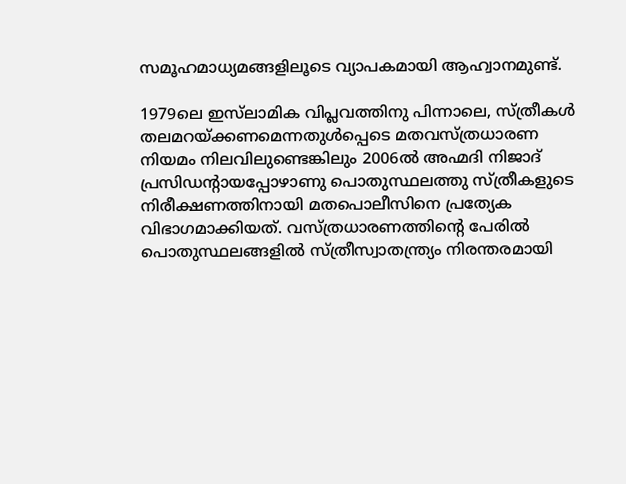സമൂഹമാധ്യമങ്ങളിലൂടെ വ്യാപകമായി ആഹ്വാനമുണ്ട്.

1979ലെ ഇസ്‌ലാമിക വിപ്ലവത്തിനു പിന്നാലെ, സ്ത്രീകൾ തലമറയ്ക്കണമെന്നതുൾപ്പെടെ മതവസ്ത്രധാരണ നിയമം നിലവിലുണ്ടെങ്കിലും 2006ൽ അഹ്മദി നിജാദ് പ്രസിഡന്റായപ്പോഴാണു പൊതുസ്ഥലത്തു സ്ത്രീകളുടെ നിരീക്ഷണത്തിനായി മതപൊലീസിനെ പ്രത്യേക വിഭാഗമാക്കിയത്. വസ്ത്രധാരണത്തിന്റെ പേരിൽ പൊതുസ്ഥലങ്ങളിൽ സ്ത്രീസ്വാതന്ത്ര്യം നിരന്തരമായി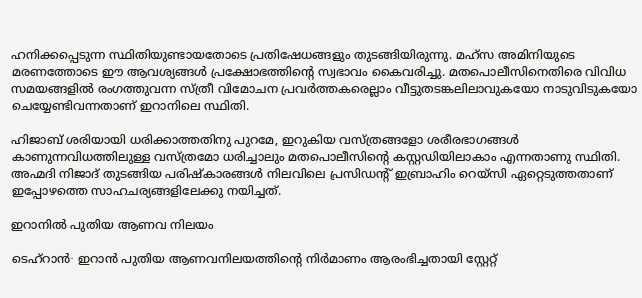ഹനിക്കപ്പെടുന്ന സ്ഥിതിയുണ്ടായതോടെ പ്രതിഷേധങ്ങളും തുടങ്ങിയിരുന്നു. മഹ്സ അമിനിയുടെ മരണത്തോടെ ഈ ആവശ്യങ്ങൾ പ്രക്ഷോഭത്തിന്റെ സ്വഭാവം കൈവരിച്ചു. മതപൊലീസിനെതിരെ വിവിധ സമയങ്ങളിൽ രംഗത്തുവന്ന സ്ത്രീ വിമോചന പ്രവർത്തകരെല്ലാം വീട്ടുതടങ്കലിലാവുകയോ നാടുവിടുകയോ ചെയ്യേണ്ടിവന്നതാണ് ഇറാനിലെ സ്ഥിതി.

ഹിജാബ് ശരിയായി ധരിക്കാത്തതിനു പുറമേ, ഇറുകിയ വസ്ത്രങ്ങളോ ശരീരഭാഗങ്ങൾ കാണുന്നവിധത്തിലുള്ള വസ്ത്രമോ ധരിച്ചാലും മതപൊലീസിന്റെ കസ്റ്റഡിയിലാകാം എന്നതാണു സ്ഥിതി. അഹ്മദി നിജാദ് തുടങ്ങിയ പരിഷ്കാരങ്ങൾ നിലവിലെ പ്രസിഡന്റ് ഇബ്രാഹിം റെയ്സി ഏറ്റെടുത്തതാണ് ഇപ്പോഴത്തെ സാഹചര്യങ്ങളിലേക്കു നയിച്ചത്.

ഇറാനിൽ പുതിയ ആണവ നിലയം

ടെഹ്റാൻ∙ ഇറാൻ പുതിയ ആണവനിലയത്തിന്റെ നിർമാണം ആരംഭിച്ചതായി സ്റ്റേറ്റ്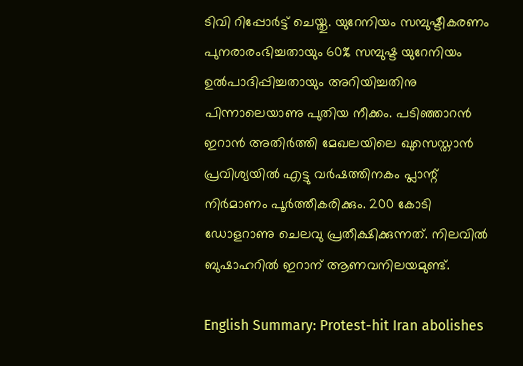ടിവി റിപ്പോർട്ട് ചെയ്തു. യുറേനിയം സമ്പുഷ്ടീകരണം പുനരാരംഭിച്ചതായും 60% സമ്പുഷ്ട യുറേനിയം ഉൽപാദിപ്പിച്ചതായും അറിയിച്ചതിനു പിന്നാലെയാണു പുതിയ നീക്കം. പടിഞ്ഞാറൻ ഇറാൻ അതി‍ർത്തി മേഖലയിലെ ഖുസെസ്താൻ പ്രവിശ്യയിൽ എട്ടു വർഷത്തിനകം പ്ലാന്റ് നിർമാണം പൂർത്തീകരിക്കും. 200 കോടി ഡോളറാണു ചെലവു പ്രതീക്ഷിക്കുന്നത്. നിലവിൽ ബുഷാഹറിൽ ഇറാന് ആണവനിലയമുണ്ട്.

English Summary: Protest-hit Iran abolishes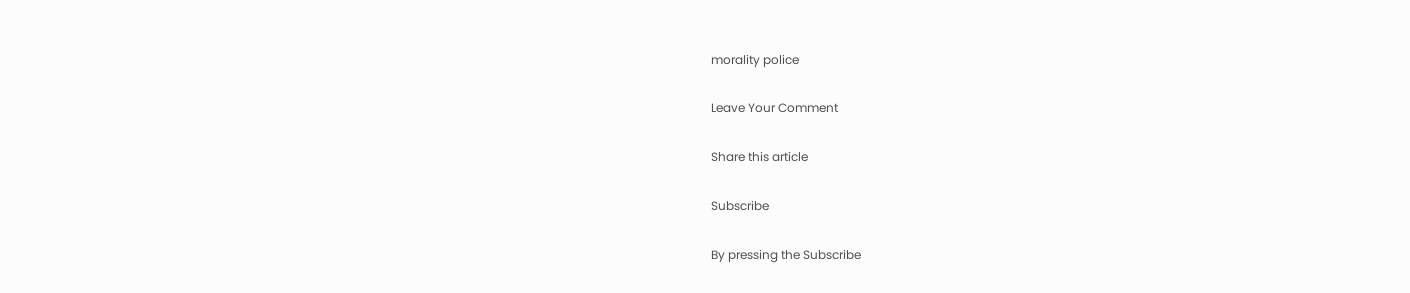morality police

Leave Your Comment

Share this article

Subscribe

By pressing the Subscribe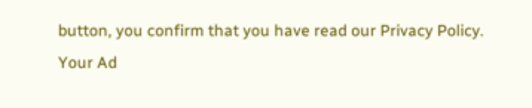button, you confirm that you have read our Privacy Policy.
Your Ad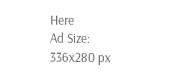Here
Ad Size: 336x280 px